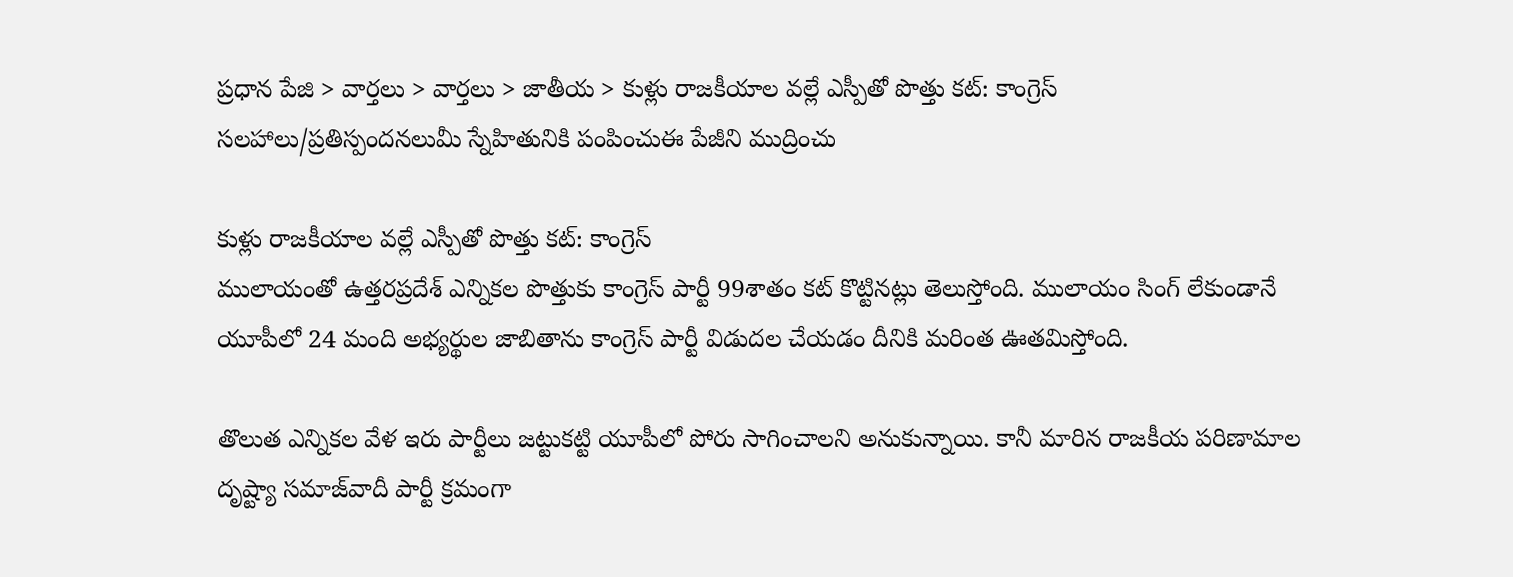ప్రధాన పేజి > వార్తలు > వార్తలు > జాతీయ > కుళ్లు రాజకీయాల వల్లే ఎస్పీతో పొత్తు కట్: కాంగ్రెస్
సలహాలు/ప్రతిస్పందనలుమీ స్నేహితునికి పంపించుఈ పేజీని ముద్రించు

కుళ్లు రాజకీయాల వల్లే ఎస్పీతో పొత్తు కట్: కాంగ్రెస్
ములాయంతో ఉత్తరప్రదేశ్ ఎన్నికల పొత్తుకు కాంగ్రెస్ పార్టీ 99శాతం కట్ కొట్టినట్లు తెలుస్తోంది. ములాయం సింగ్ లేకుండానే యూపీలో 24 మంది అభ్యర్థుల జాబితాను కాంగ్రెస్ పార్టీ విడుదల చేయడం దీనికి మరింత ఊతమిస్తోంది.

తొలుత ఎన్నికల వేళ ఇరు పార్టీలు జట్టుకట్టి యూపీలో పోరు సాగించాలని అనుకున్నాయి. కానీ మారిన రాజకీయ పరిణామాల దృష్ట్యా సమాజ్‌వాదీ పార్టీ క్రమంగా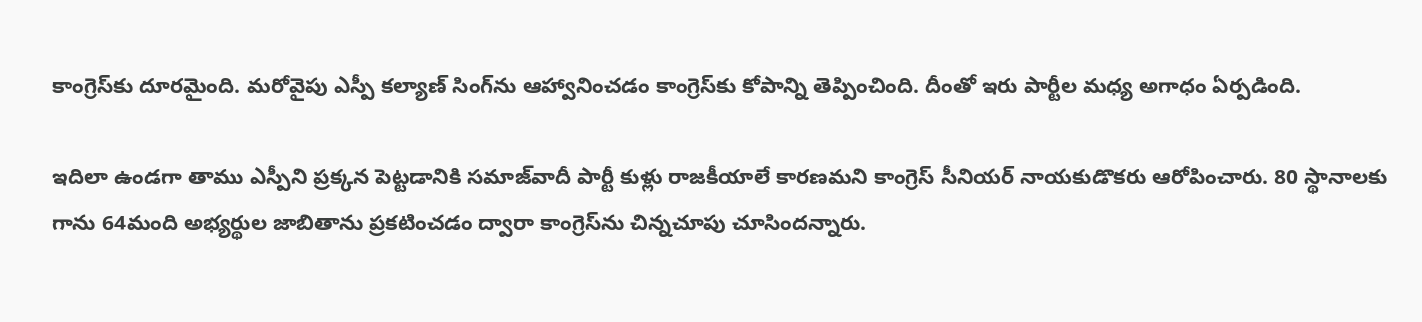కాంగ్రెస్‌కు దూరమైంది. మరోవైపు ఎస్పీ కల్యాణ్ సింగ్‌ను ఆహ్వానించడం కాంగ్రెస్‌కు కోపాన్ని తెప్పించింది. దీంతో ఇరు పార్టీల మధ్య అగాధం ఏర్పడింది.

ఇదిలా ఉండగా తాము ఎస్పీని ప్రక్కన పెట్టడానికి సమాజ్‌వాదీ పార్టీ కుళ్లు రాజకీయాలే కారణమని కాంగ్రెస్ సీనియర్ నాయకుడొకరు ఆరోపించారు. 80 స్థానాలకు గాను 64మంది అభ్యర్థుల జాబితాను ప్రకటించడం ద్వారా కాంగ్రెస్‌ను చిన్నచూపు చూసిందన్నారు.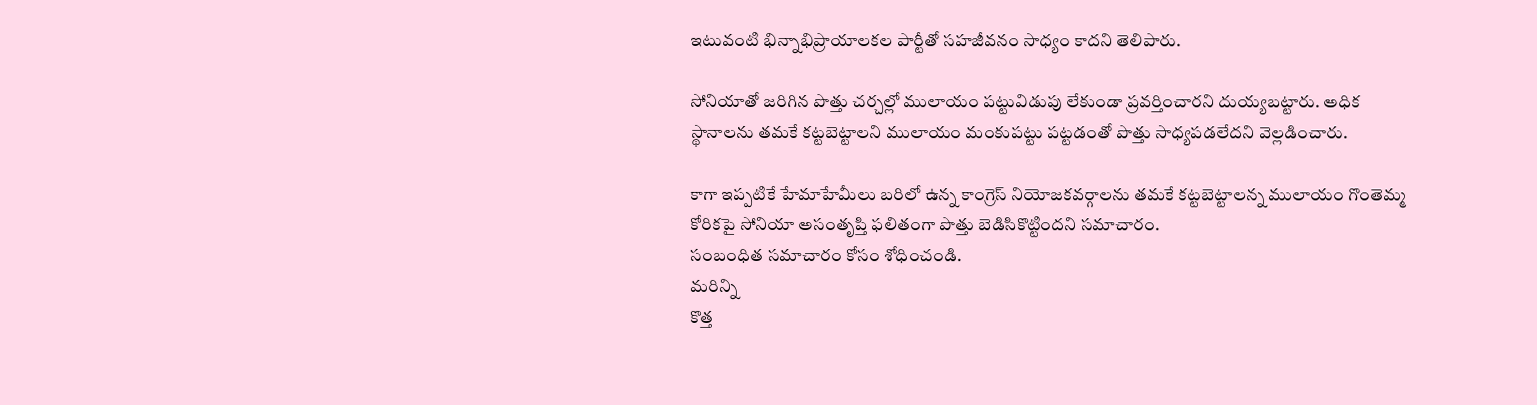ఇటువంటి భిన్నాభిప్రాయాలకల పార్టీతో సహజీవనం సాధ్యం కాదని తెలిపారు.

సోనియాతో జరిగిన పొత్తు చర్చల్లో ములాయం పట్టువిడుపు లేకుండా ప్రవర్తించారని దుయ్యబట్టారు. అధిక స్థానాలను తమకే కట్టబెట్టాలని ములాయం మంకుపట్టు పట్టడంతో పొత్తు సాధ్యపడలేదని వెల్లడించారు.

కాగా ఇప్పటికే హేమాహేమీలు బరిలో ఉన్న కాంగ్రెస్ నియోజకవర్గాలను తమకే కట్టబెట్టాలన్న ములాయం గొంతెమ్మ కోరికపై సోనియా అసంతృప్తి ఫలితంగా పొత్తు బెడిసికొట్టిందని సమాచారం.
సంబంధిత సమాచారం కోసం శోధించండి.
మరిన్ని
కొత్త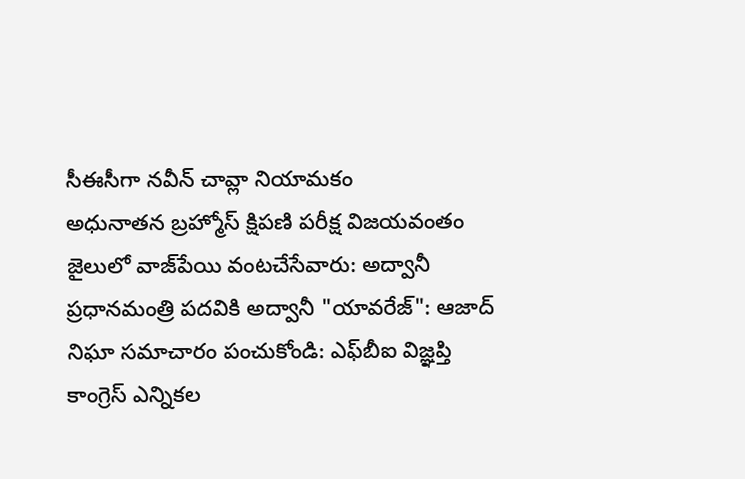సీఈసీగా నవీన్ చావ్లా నియామకం
అధునాతన బ్రహ్మోస్ క్షిపణి పరీక్ష విజయవంతం
జైలులో వాజ్‌పేయి వంటచేసేవారు: అద్వానీ
ప్రధానమంత్రి పదవికి అద్వానీ "యావరేజ్": ఆజాద్
నిఘా సమాచారం పంచుకోండి: ఎఫ్‌బీఐ విజ్ఞప్తి
కాంగ్రెస్ ఎన్నికల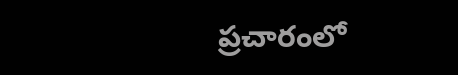ప్రచారంలో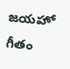జయహో గీతం